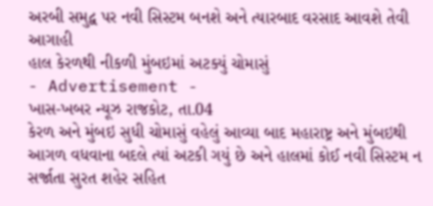અરબી સમુદ્વ પર નવી સિસ્ટમ બનશે અને ત્યારબાદ વરસાદ આવશે તેવી આગાહી
હાલ કેરળથી નીકળી મુંબઇમાં અટક્યું ચોમાસું
- Advertisement -
ખાસ-ખબર ન્યૂઝ રાજકોટ, તા.04
કેરળ અને મુંબઇ સુધી ચોમાસું વહેલું આવ્યા બાદ મહારાષ્ટ્ર અને મુંબઇથી આગળ વધવાના બદલે ત્યાં અટકી ગયું છે અને હાલમાં કોઈ નવી સિસ્ટમ ન સર્જાતા સુરત શહેર સહિત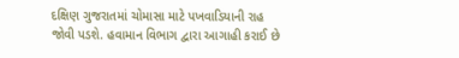દક્ષિણ ગુજરાતમાં ચોમાસા માટે પખવાડિયાની રાહ જોવી પડશે. હવામાન વિભાગ દ્વારા આગાહી કરાઈ છે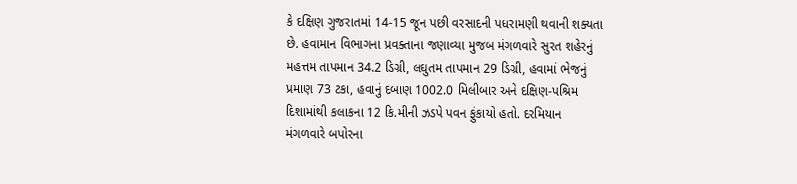કે દક્ષિણ ગુજરાતમાં 14-15 જૂન પછી વરસાદની પધરામણી થવાની શક્યતા છે. હવામાન વિભાગના પ્રવક્તાના જણાવ્યા મુજબ મંગળવારે સુરત શહેરનું મહત્તમ તાપમાન 34.2 ડિગ્રી, લઘુતમ તાપમાન 29 ડિગ્રી, હવામાં ભેજનું પ્રમાણ 73 ટકા, હવાનું દબાણ 1002.0 મિલીબાર અને દક્ષિણ-પશ્રિમ દિશામાંથી કલાકના 12 કિ.મીની ઝડપે પવન ફુંકાયો હતો. દરમિયાન મંગળવારે બપોરના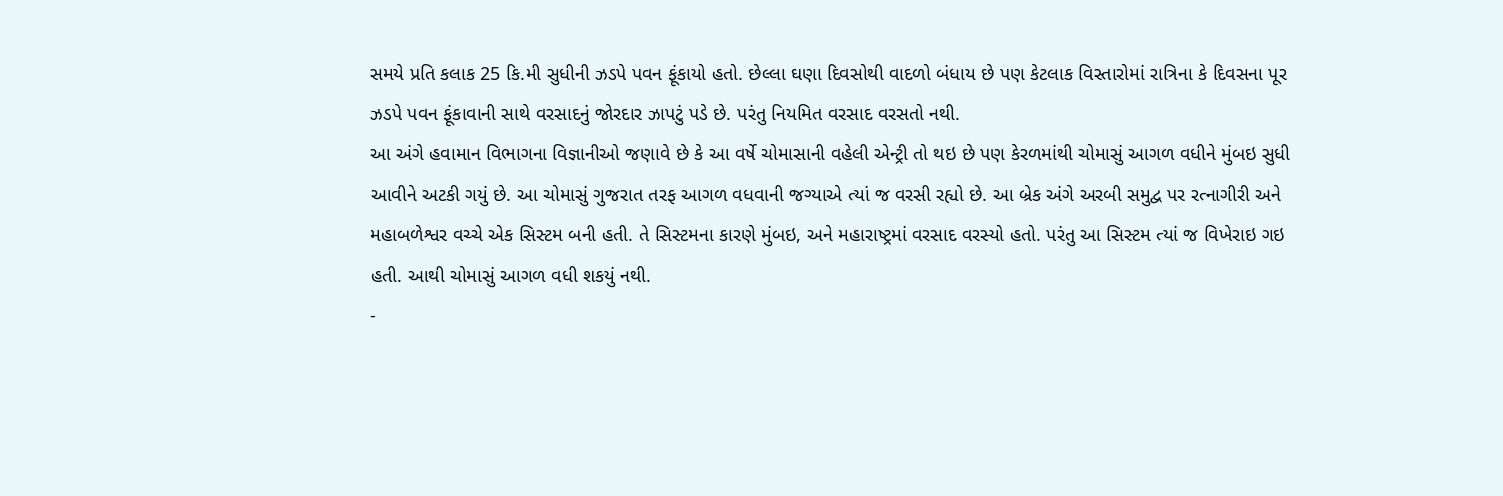સમયે પ્રતિ કલાક 25 કિ.મી સુધીની ઝડપે પવન ફૂંકાયો હતો. છેલ્લા ઘણા દિવસોથી વાદળો બંધાય છે પણ કેટલાક વિસ્તારોમાં રાત્રિના કે દિવસના પૂર ઝડપે પવન ફૂંકાવાની સાથે વરસાદનું જોરદાર ઝાપટું પડે છે. પરંતુ નિયમિત વરસાદ વરસતો નથી.
આ અંગે હવામાન વિભાગના વિજ્ઞાનીઓ જણાવે છે કે આ વર્ષે ચોમાસાની વહેલી એન્ટ્રી તો થઇ છે પણ કેરળમાંથી ચોમાસું આગળ વધીને મુંબઇ સુધી આવીને અટકી ગયું છે. આ ચોમાસું ગુજરાત તરફ આગળ વધવાની જગ્યાએ ત્યાં જ વરસી રહ્યો છે. આ બ્રેક અંગે અરબી સમુદ્વ પર રત્નાગીરી અને મહાબળેશ્વર વચ્ચે એક સિસ્ટમ બની હતી. તે સિસ્ટમના કારણે મુંબઇ, અને મહારાષ્ટ્રમાં વરસાદ વરસ્યો હતો. પરંતુ આ સિસ્ટમ ત્યાં જ વિખેરાઇ ગઇ હતી. આથી ચોમાસું આગળ વધી શકયું નથી.
-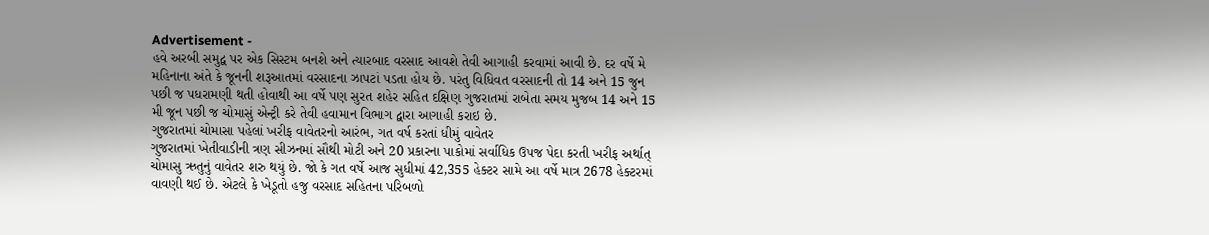Advertisement -
હવે અરબી સમુદ્વ પર એક સિસ્ટમ બનશે અને ત્યારબાદ વરસાદ આવશે તેવી આગાહી કરવામાં આવી છે. દર વર્ષે મે મહિનાના અંતે કે જૂનની શરૂઆતમાં વરસાદના ઝાપટાં પડતા હોય છે. પરંતુ વિધિવત વરસાદની તો 14 અને 15 જુન પછી જ પધરામણી થતી હોવાથી આ વર્ષે પણ સુરત શહેર સહિત દક્ષિણ ગુજરાતમાં રાબેતા સમય મુજબ 14 અને 15 મી જૂન પછી જ ચોમાસું એન્ટ્રી કરે તેવી હવામાન વિભાગ દ્વારા આગાહી કરાઇ છે.
ગુજરાતમાં ચોમાસા પહેલાં ખરીફ વાવેતરનો આરંભ, ગત વર્ષ કરતાં ધીમું વાવેતર
ગુજરાતમાં ખેતીવાડીની ત્રણ સીઝનમાં સૌથી મોટી અને 20 પ્રકારના પાકોમાં સર્વાધિક ઉપજ પેદા કરતી ખરીફ અર્થાત્ ચોમાસુ ઋતુનું વાવેતર શરુ થયું છે. જો કે ગત વર્ષે આજ સુધીમાં 42,355 હેક્ટર સામે આ વર્ષે માત્ર 2678 હેક્ટરમાં વાવણી થઈ છે. એટલે કે ખેડૂતો હજુ વરસાદ સહિતના પરિબળો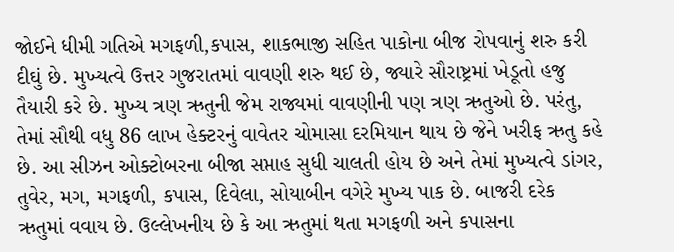જોઈને ધીમી ગતિએ મગફળી,કપાસ, શાકભાજી સહિત પાકોના બીજ રોપવાનું શરુ કરી દીઘું છે. મુખ્યત્વે ઉત્તર ગુજરાતમાં વાવણી શરુ થઈ છે, જ્યારે સૌરાષ્ટ્રમાં ખેડૂતો હજુ તૈયારી કરે છે. મુખ્ય ત્રણ ઋતુની જેમ રાજ્યમાં વાવણીની પણ ત્રણ ઋતુઓ છે. પરંતુ, તેમાં સૌથી વધુ 86 લાખ હેક્ટરનું વાવેતર ચોમાસા દરમિયાન થાય છે જેને ખરીફ ઋતુ કહે છે. આ સીઝન ઓક્ટોબરના બીજા સપ્તાહ સુધી ચાલતી હોય છે અને તેમાં મુખ્યત્વે ડાંગર, તુવેર, મગ, મગફળી, કપાસ, દિવેલા, સોયાબીન વગેરે મુખ્ય પાક છે. બાજરી દરેક ઋતુમાં વવાય છે. ઉલ્લેખનીય છે કે આ ઋતુમાં થતા મગફળી અને કપાસના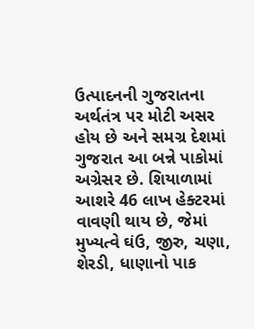ઉત્પાદનની ગુજરાતના અર્થતંત્ર પર મોટી અસર હોય છે અને સમગ્ર દેશમાં ગુજરાત આ બન્ને પાકોમાં અગ્રેસર છે. શિયાળામાં આશરે 46 લાખ હેક્ટરમાં વાવણી થાય છે, જેમાં મુખ્યત્વે ઘંઉ, જીરુ, ચણા, શેરડી, ધાણાનો પાક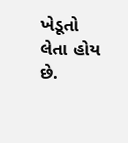ખેડૂતો લેતા હોય છે.